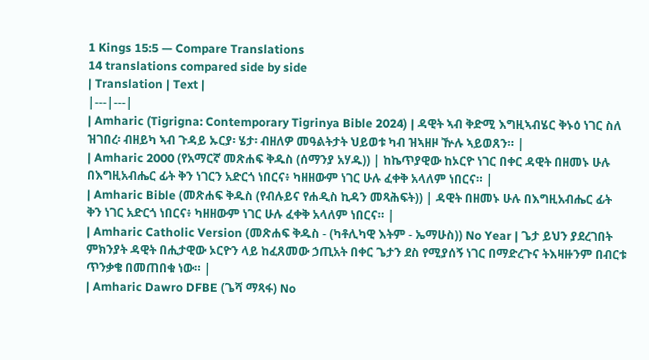1 Kings 15:5 — Compare Translations
14 translations compared side by side
| Translation | Text |
|---|---|
| Amharic (Tigrigna: Contemporary Tigrinya Bible 2024) | ዳዊት ኣብ ቅድሚ እግዚኣብሄር ቅኑዕ ነገር ስለ ዝገበረ፡ ብዘይካ ኣብ ጉዳይ ኡርያ፡ ሄታ፡ ብዘለዎ መዓልትታት ህይወቱ ካብ ዝኣዘዞ ዅሉ ኣይወጸን። |
| Amharic 2000 (የአማርኛ መጽሐፍ ቅዱስ (ሰማንያ አሃዱ)) | ከኬጥያዊው ከኦርዮ ነገር በቀር ዳዊት በዘመኑ ሁሉ በእግዚአብሔር ፊት ቅን ነገርን አድርጎ ነበርና፥ ካዘዘውም ነገር ሁሉ ፈቀቅ አላለም ነበርና። |
| Amharic Bible (መጽሐፍ ቅዱስ (የብሉይና የሐዲስ ኪዳን መጻሕፍት)) | ዳዊት በዘመኑ ሁሉ በእግዚአብሔር ፊት ቅን ነገር አድርጎ ነበርና፥ ካዘዘውም ነገር ሁሉ ፈቀቅ አላለም ነበርና። |
| Amharic Catholic Version (መጽሐፍ ቅዱስ - (ካቶሊካዊ እትም - ኤማሁስ)) No Year | ጌታ ይህን ያደረገበት ምክንያት ዳዊት በሒታዊው ኦርዮን ላይ ከፈጸመው ኃጢአት በቀር ጌታን ደስ የሚያሰኝ ነገር በማድረጉና ትእዛዙንም በብርቱ ጥንቃቄ በመጠበቁ ነው። |
| Amharic Dawro DFBE (ጌሻ ማጻፋ) No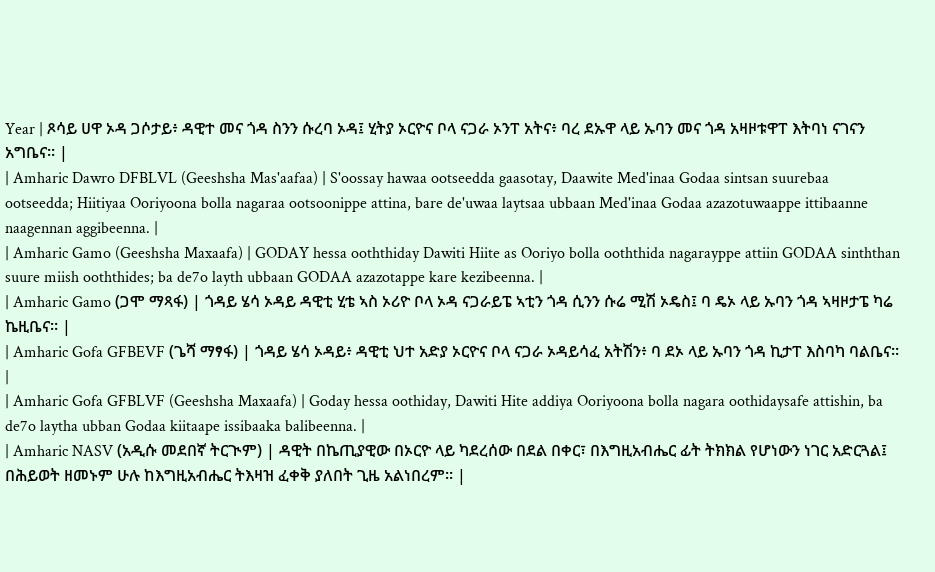Year | ጾሳይ ሀዋ ኦዳ ጋሶታይ፥ ዳዊተ መና ጎዳ ስንን ሱረባ ኦዳ፤ ሂትያ ኦርዮና ቦላ ናጋራ ኦንፐ አትና፥ ባረ ደኡዋ ላይ ኡባን መና ጎዳ አዛዞቱዋፐ እትባነ ናገናን አግቤና። |
| Amharic Dawro DFBLVL (Geeshsha Mas'aafaa) | S'oossay hawaa ootseedda gaasotay, Daawite Med'inaa Godaa sintsan suurebaa ootseedda; Hiitiyaa Ooriyoona bolla nagaraa ootsoonippe attina, bare de'uwaa laytsaa ubbaan Med'inaa Godaa azazotuwaappe ittibaanne naagennan aggibeenna. |
| Amharic Gamo (Geeshsha Maxaafa) | GODAY hessa ooththiday Dawiti Hiite as Ooriyo bolla ooththida nagarayppe attiin GODAA sinththan suure miish ooththides; ba de7o layth ubbaan GODAA azazotappe kare kezibeenna. |
| Amharic Gamo (ጋሞ ማጻፋ) | ጎዳይ ሄሳ ኦዳይ ዳዊቲ ሂቴ ኣስ ኦሪዮ ቦላ ኦዳ ናጋራይፔ ኣቲን ጎዳ ሲንን ሱሬ ሚሽ ኦዴስ፤ ባ ዴኦ ላይ ኡባን ጎዳ ኣዛዞታፔ ካሬ ኬዚቤና። |
| Amharic Gofa GFBEVF (ጌሻ ማፃፋ) | ጎዳይ ሄሳ ኦዳይ፥ ዳዊቲ ህተ አድያ ኦርዮና ቦላ ናጋራ ኦዳይሳፈ አትሽን፥ ባ ደኦ ላይ ኡባን ጎዳ ኪታፐ እስባካ ባልቤና። |
| Amharic Gofa GFBLVF (Geeshsha Maxaafa) | Goday hessa oothiday, Dawiti Hite addiya Ooriyoona bolla nagara oothidaysafe attishin, ba de7o laytha ubban Godaa kiitaape issibaaka balibeenna. |
| Amharic NASV (አዲሱ መደበኛ ትርጒም) | ዳዊት በኬጢያዊው በኦርዮ ላይ ካደረሰው በደል በቀር፣ በእግዚአብሔር ፊት ትክክል የሆነውን ነገር አድርጓል፤ በሕይወት ዘመኑም ሁሉ ከእግዚአብሔር ትእዛዝ ፈቀቅ ያለበት ጊዜ አልነበረም። |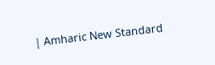| Amharic New Standard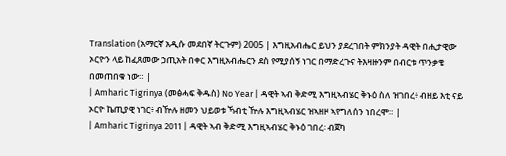Translation (አማርኛ አዲሱ መደበኛ ትርጉም) 2005 | እግዚአብሔር ይህን ያደረገበት ምክንያት ዳዊት በሒታዊው ኦርዮን ላይ ከፈጸመው ኃጢአት በቀር እግዚአብሔርን ደስ የሚያሰኝ ነገር በማድረጉና ትእዛዙንም በብርቱ ጥንቃቄ በመጠበቁ ነው። |
| Amharic Tigrinya (መፅሓፍ ቅዱስ) No Year | ዳዊት ኣብ ቅድሚ እግዚኣብሄር ቅኑዕ ስለ ዝገበረ፥ ብዘይ እቲ ናይ ኦርዮ ኬጢያዊ ነገር፥ ብዅሉ ዘመን ህይወቱ ኻብቲ ዅሉ እግዚኣብሄር ዝኣዘዞ ኣየግለሰን ነበረሞ። |
| Amharic Tigrinya 2011 | ዳዊት ኣብ ቅድሚ እግዚኣብሄር ቅኑዕ ገበረ፡ ብጀካ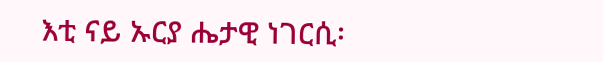እቲ ናይ ኡርያ ሔታዊ ነገርሲ፡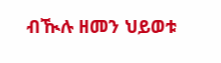ብዂሉ ዘመን ህይወቱ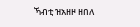ኻብቲ ዝአዘዞ ዘበለ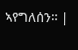ኣየግለሰን። |